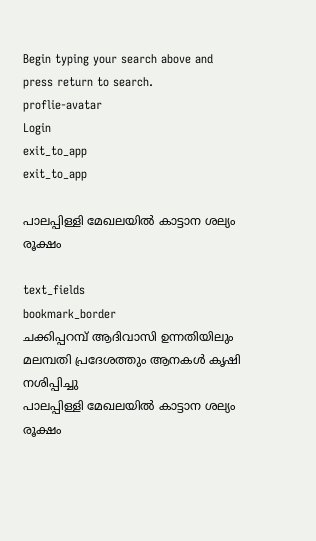Begin typing your search above and press return to search.
proflie-avatar
Login
exit_to_app
exit_to_app

പാലപ്പിള്ളി മേഖലയിൽ കാട്ടാന ശല്യം രൂക്ഷം

text_fields
bookmark_border
ചക്കിപ്പറമ്പ് ആദിവാസി ഉന്നതിയിലും മലമ്പതി പ്രദേശത്തും ആനകൾ കൃഷി നശിപ്പിച്ചു
പാലപ്പിള്ളി മേഖലയിൽ കാട്ടാന ശല്യം രൂക്ഷം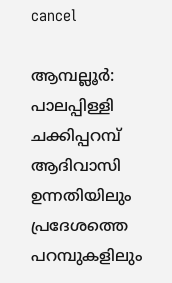cancel

ആമ്പല്ലൂർ: പാലപ്പിള്ളി ചക്കിപ്പറമ്പ് ആദിവാസി ഉന്നതിയിലും പ്രദേശത്തെ പറമ്പുകളിലും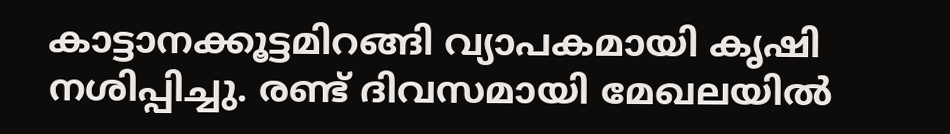കാട്ടാനക്കൂട്ടമിറങ്ങി വ്യാപകമായി കൃഷി നശിപ്പിച്ചു. രണ്ട് ദിവസമായി മേഖലയിൽ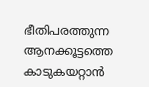ഭീതിപരത്തുന്ന ആനക്കൂട്ടത്തെ കാടുകയറ്റാൻ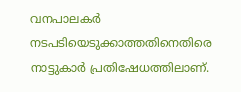വനപാലകർ നടപടിയെടുക്കാത്തതിനെതിരെ നാട്ടുകാർ പ്രതിഷേധത്തിലാണ്.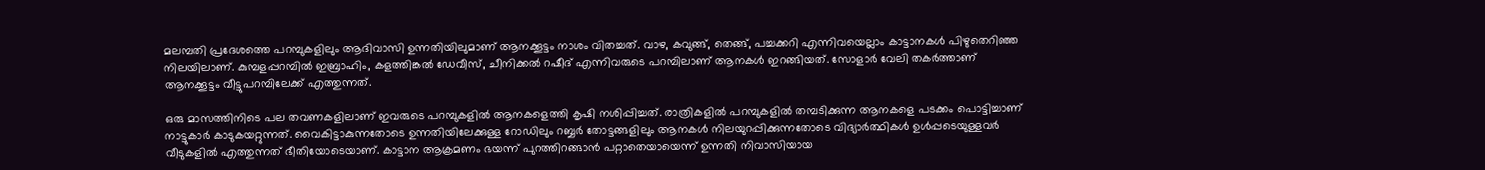മലമ്പതി പ്രദേശത്തെ പറമ്പുകളിലും ആദിവാസി ഉന്നതിയിലുമാണ് ആനക്കൂട്ടം നാശം വിതച്ചത്. വാഴ, കവുങ്ങ്, തെങ്ങ്, പച്ചക്കറി എന്നിവയെല്ലാം കാട്ടാനകൾ പിഴുതെറിഞ്ഞ നിലയിലാണ്. കുമ്പളപ്പറമ്പിൽ ഇബ്രാഹിം, കളത്തിങ്കൽ ഡേവീസ്, ചീനിക്കൽ റഷീദ് എന്നിവരുടെ പറമ്പിലാണ് ആനകൾ ഇറങ്ങിയത്. സോളാർ വേലി തകർത്താണ് ആനക്കൂട്ടം വീട്ടുപറമ്പിലേക്ക് എത്തുന്നത്.

ഒരു മാസത്തിനിടെ പല തവണകളിലാണ് ഇവരുടെ പറമ്പുകളിൽ ആനകളെത്തി കൃഷി നശിപ്പിച്ചത്. രാത്രികളിൽ പറമ്പുകളിൽ തമ്പടിക്കുന്ന ആനകളെ പടക്കം പൊട്ടിച്ചാണ് നാട്ടുകാർ കാടുകയറ്റുന്നത്. വൈകിട്ടാകുന്നതോടെ ഉന്നതിയിലേക്കുള്ള റോഡിലും റബ്ബർ തോട്ടങ്ങളിലും ആനകൾ നിലയുറപ്പിക്കുന്നതോടെ വിദ്യാർത്ഥികൾ ഉൾപ്പടെയുള്ളവർ വീടുകളിൽ എത്തുന്നത് ഭീതിയോടെയാണ്. കാട്ടാന ആക്രമണം ഭയന്ന് പുറത്തിറങ്ങാൻ പറ്റാതെയായെന്ന് ഉന്നതി നിവാസിയായ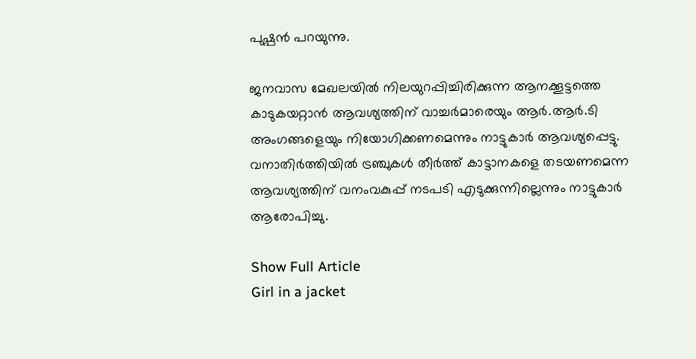പുഷ്പൻ പറയുന്നു.

ജനവാസ മേഖലയിൽ നിലയുറപ്പിച്ചിരിക്കുന്ന ആനക്കൂട്ടത്തെ കാടുകയറ്റാൻ ആവശ്യത്തിന് വാച്ചർമാരെയും ആർ.ആർ.ടി അംഗങ്ങളെയും നിയോഗിക്കണമെന്നും നാട്ടുകാർ ആവശ്യപ്പെട്ടു. വനാതിർത്തിയിൽ ട്രഞ്ചുകൾ തീർത്ത് കാട്ടാനകളെ തടയണമെന്ന ആവശ്യത്തിന് വനംവകുപ്പ് നടപടി എടുക്കുന്നില്ലെന്നും നാട്ടുകാർ ആരോപിച്ചു.

Show Full Article
Girl in a jacket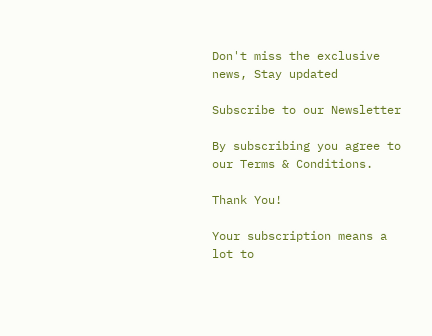Don't miss the exclusive news, Stay updated

Subscribe to our Newsletter

By subscribing you agree to our Terms & Conditions.

Thank You!

Your subscription means a lot to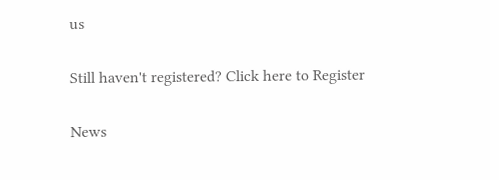us

Still haven't registered? Click here to Register

News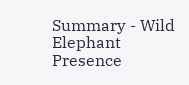Summary - Wild Elephant Presence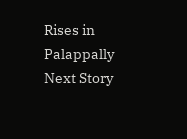Rises in Palappally
Next Story